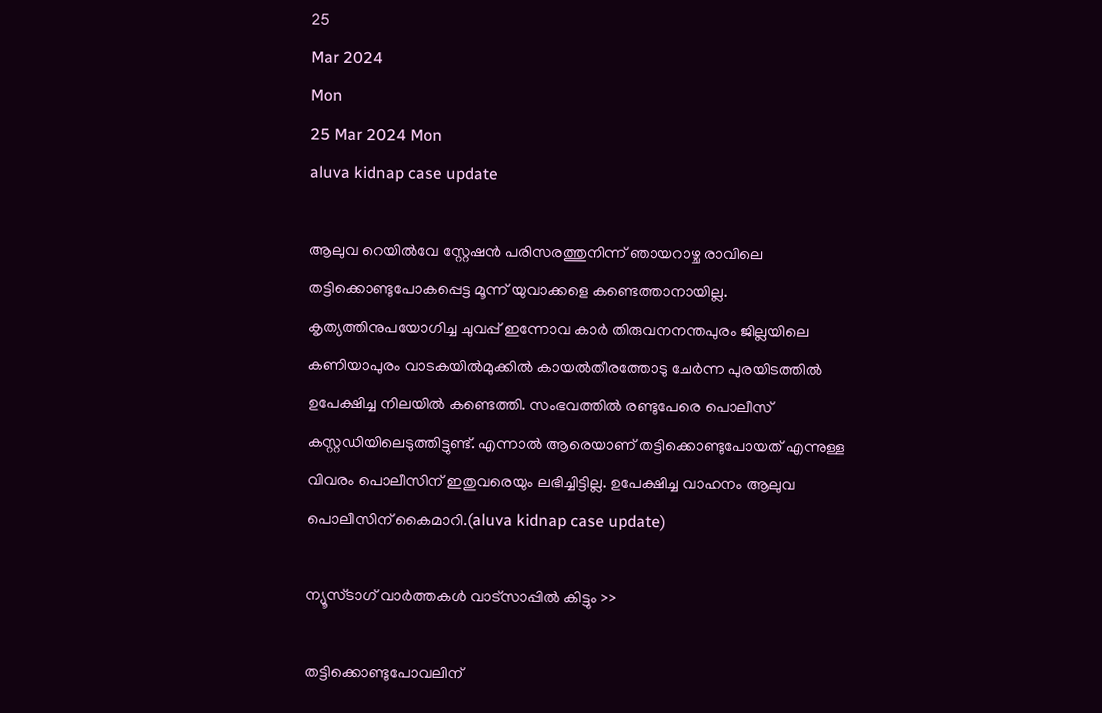25
Mar 2024
Mon
25 Mar 2024 Mon
aluva kidnap case update

ആലുവ റെയില്‍വേ സ്റ്റേഷന്‍ പരിസരത്തുനിന്ന് ഞായറാഴ്ച രാവിലെ തട്ടിക്കൊണ്ടുപോകപ്പെട്ട മൂന്ന് യുവാക്കളെ കണ്ടെത്താനായില്ല. കൃത്യത്തിനുപയോഗിച്ച ചുവപ്പ് ഇന്നോവ കാര്‍ തിരുവനനന്തപുരം ജില്ലയിലെ കണിയാപുരം വാടകയില്‍മുക്കില്‍ കായല്‍തീരത്തോടു ചേര്‍ന്ന പുരയിടത്തില്‍ ഉപേക്ഷിച്ച നിലയില്‍ കണ്ടെത്തി. സംഭവത്തില്‍ രണ്ടുപേരെ പൊലീസ് കസ്റ്റഡിയിലെടുത്തിട്ടുണ്ട്. എന്നാല്‍ ആരെയാണ് തട്ടിക്കൊണ്ടുപോയത് എന്നുള്ള വിവരം പൊലീസിന് ഇതുവരെയും ലഭിച്ചിട്ടില്ല. ഉപേക്ഷിച്ച വാഹനം ആലുവ പൊലീസിന് കൈമാറി.(aluva kidnap case update)

ന്യൂസ്ടാഗ് വാര്‍ത്തകള്‍ വാട്‌സാപ്പില്‍ കിട്ടും >>

തട്ടിക്കൊണ്ടുപോവലിന്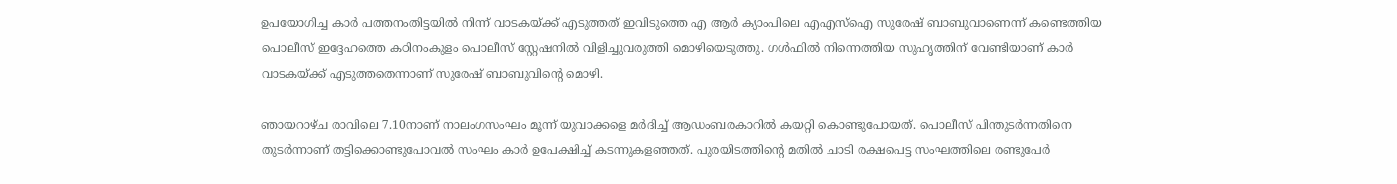ഉപയോഗിച്ച കാര്‍ പത്തനംതിട്ടയില്‍ നിന്ന് വാടകയ്ക്ക് എടുത്തത് ഇവിടുത്തെ എ ആര്‍ ക്യാംപിലെ എഎസ്‌ഐ സുരേഷ് ബാബുവാണെന്ന് കണ്ടെത്തിയ പൊലീസ് ഇദ്ദേഹത്തെ കഠിനംകുളം പൊലീസ് സ്റ്റേഷനില്‍ വിളിച്ചുവരുത്തി മൊഴിയെടുത്തു. ഗള്‍ഫില്‍ നിന്നെത്തിയ സുഹൃത്തിന് വേണ്ടിയാണ് കാര്‍ വാടകയ്ക്ക് എടുത്തതെന്നാണ് സുരേഷ് ബാബുവിന്റെ മൊഴി.

ഞായറാഴ്ച രാവിലെ 7.10നാണ് നാലംഗസംഘം മൂന്ന് യുവാക്കളെ മര്‍ദിച്ച് ആഡംബരകാറില്‍ കയറ്റി കൊണ്ടുപോയത്. പൊലീസ് പിന്തുടര്‍ന്നതിനെ തുടര്‍ന്നാണ് തട്ടിക്കൊണ്ടുപോവല്‍ സംഘം കാര്‍ ഉപേക്ഷിച്ച് കടന്നുകളഞ്ഞത്. പുരയിടത്തിന്റെ മതില്‍ ചാടി രക്ഷപെട്ട സംഘത്തിലെ രണ്ടുപേര്‍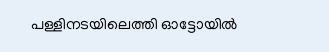പള്ളിനടയിലെത്തി ഓട്ടോയില്‍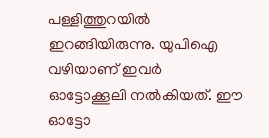പള്ളിത്തുറയില്‍ ഇറങ്ങിയിരുന്നു. യുപിഐ വഴിയാണ് ഇവര്‍ ഓട്ടോക്കൂലി നല്‍കിയത്. ഈ ഓട്ടോ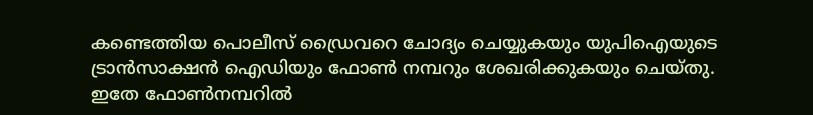കണ്ടെത്തിയ പൊലീസ് ഡ്രൈവറെ ചോദ്യം ചെയ്യുകയും യുപിഐയുടെ ട്രാന്‍സാക്ഷന്‍ ഐഡിയും ഫോണ്‍ നമ്പറും ശേഖരിക്കുകയും ചെയ്തു. ഇതേ ഫോണ്‍നമ്പറില്‍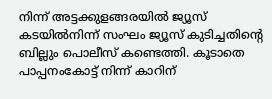നിന്ന് അട്ടക്കുളങ്ങരയില്‍ ജ്യൂസ് കടയില്‍നിന്ന് സംഘം ജ്യൂസ് കുടിച്ചതിന്റെ ബില്ലും പൊലീസ് കണ്ടെത്തി. കൂടാതെ പാപ്പനംകോട്ട് നിന്ന് കാറിന്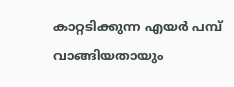കാറ്റടിക്കുന്ന എയര്‍ പമ്പ് വാങ്ങിയതായും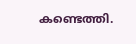കണ്ടെത്തി.